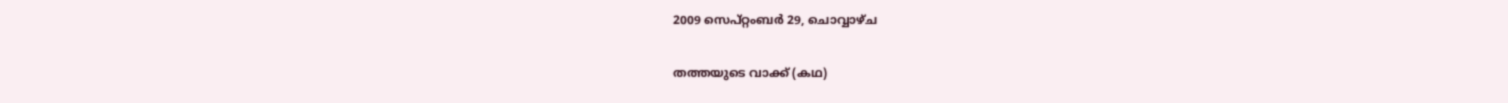2009 സെപ്റ്റംബർ 29, ചൊവ്വാഴ്ച

തത്തയുടെ വാക്ക് (കഥ)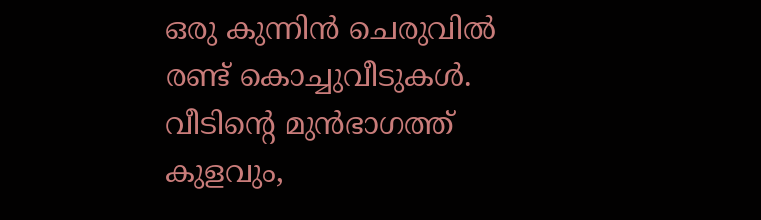ഒരു കുന്നിന്‍ ചെരുവില്‍ രണ്ട് കൊച്ചുവീടുകള്‍. വീടിന്റെ മുന്‍ഭാഗത്ത് കുളവും,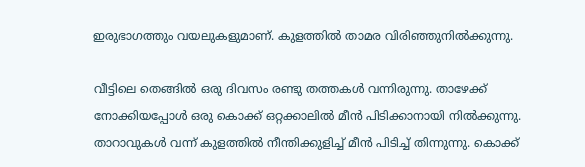ഇരുഭാഗത്തും വയലുകളുമാണ്. കുളത്തില്‍ താമര വിരിഞ്ഞുനില്‍ക്കുന്നു.

വീട്ടിലെ തെങ്ങില്‍ ഒരു ദിവസം രണ്ടു തത്തകള്‍ വന്നിരുന്നു. താഴേക്ക് നോക്കിയപ്പോള്‍ ഒരു കൊക്ക് ഒറ്റക്കാലില്‍ മീന്‍ പിടിക്കാനായി നില്‍ക്കുന്നു. താറാവുകള്‍ വന്ന് കുളത്തില്‍ നീന്തിക്കുളിച്ച് മീന്‍ പിടിച്ച് തിന്നുന്നു. കൊക്ക്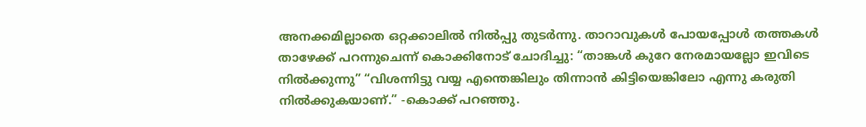അനക്കമില്ലാതെ ഒറ്റക്കാലില്‍ നില്‍പ്പു തുടര്‍ന്നു. താറാവുകള്‍ പോയപ്പോള്‍ തത്തകള്‍ താഴേക്ക് പറന്നുചെന്ന് കൊക്കിനോട് ചോദിച്ചു: “താങ്കള്‍ കുറേ നേരമായല്ലോ ഇവിടെ നില്‍ക്കുന്നു” “വിശന്നിട്ടു വയ്യ എന്തെങ്കിലും തിന്നാന്‍ കിട്ടിയെങ്കിലോ എന്നു കരുതി നില്‍ക്കുകയാണ്.” -കൊക്ക് പറഞ്ഞു.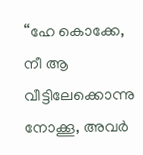“ഹേ കൊക്കേ, നീ ആ വീട്ടിലേക്കൊന്നു നോക്കൂ, അവര്‍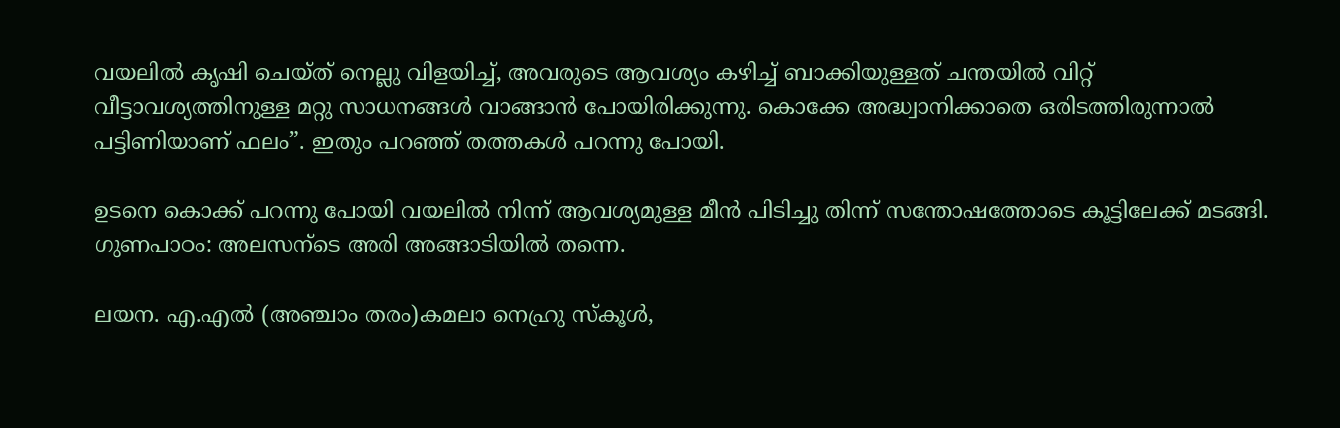വയലില്‍ കൃഷി ചെയ്ത് നെല്ലു വിളയിച്ച്, അവരുടെ ആവശ്യം കഴിച്ച് ബാക്കിയുള്ളത് ചന്തയില്‍ വിറ്റ് വീട്ടാവശ്യത്തിനുള്ള മറ്റു സാധനങ്ങള്‍ വാങ്ങാന്‍ പോയിരിക്കുന്നു. കൊക്കേ അദ്ധ്വാനിക്കാതെ ഒരിടത്തിരുന്നാല്‍ പട്ടിണിയാണ് ഫലം”. ഇതും പറഞ്ഞ് തത്തകള്‍ പറന്നു പോയി.

ഉടനെ കൊക്ക് പറന്നു പോയി വയലില്‍ നിന്ന് ആവശ്യമുള്ള മീന്‍ പിടിച്ചു തിന്ന് സന്തോഷത്തോടെ കൂട്ടിലേക്ക് മടങ്ങി.
ഗുണപാഠം: അലസന്ടെ അരി അങ്ങാടിയില്‍ തന്നെ.

ലയന. എ.എല്‍ (അഞ്ചാം തരം)കമലാ നെഹ്രു സ്കൂള്‍,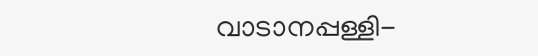വാടാനപ്പള്ളി-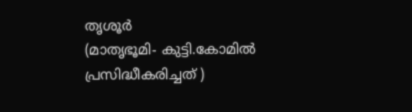തൃശൂര്‍
(മാതൃഭൂമി- കുട്ടി.കോമില്‍ പ്രസിദ്ധീകരിച്ചത് )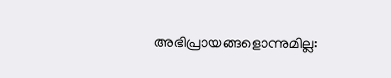അഭിപ്രായങ്ങളൊന്നുമില്ല: